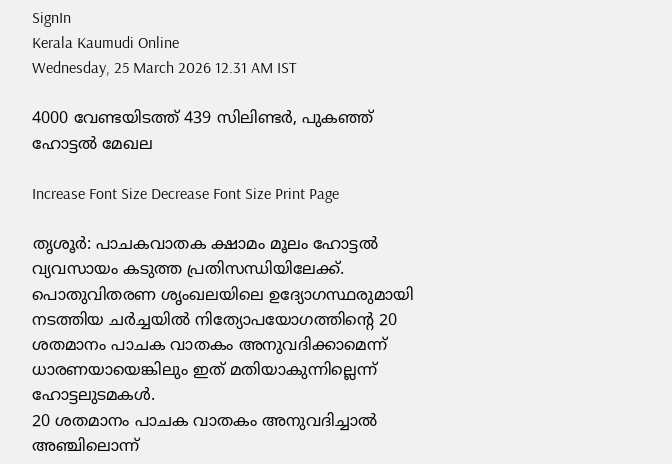SignIn
Kerala Kaumudi Online
Wednesday, 25 March 2026 12.31 AM IST

4000 വേണ്ടയിടത്ത് 439 സിലിണ്ടർ, പുകഞ്ഞ് ഹോട്ടൽ മേഖല

Increase Font Size Decrease Font Size Print Page

തൃശൂർ: പാചകവാതക ക്ഷാമം മൂലം ഹോട്ടൽ വ്യവസായം കടുത്ത പ്രതിസന്ധിയിലേക്ക്. പൊതുവിതരണ ശൃംഖലയിലെ ഉദ്യോഗസ്ഥരുമായി നടത്തിയ ചർച്ചയിൽ നിത്യോപയോഗത്തിന്റെ 20 ശതമാനം പാചക വാതകം അനുവദിക്കാമെന്ന് ധാരണയായെങ്കിലും ഇത് മതിയാകുന്നില്ലെന്ന് ഹോട്ടലുടമകൾ.
20 ശതമാനം പാചക വാതകം അനുവദിച്ചാൽ അഞ്ചിലൊന്ന്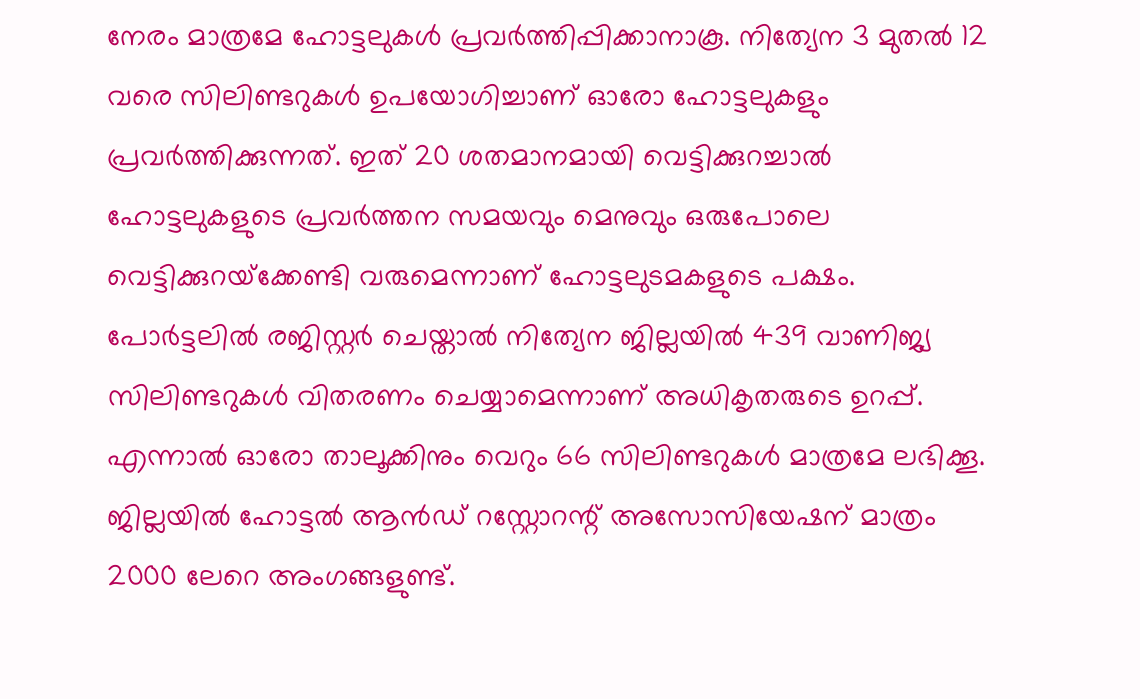നേരം മാത്രമേ ഹോട്ടലുകൾ പ്രവർത്തിപ്പിക്കാനാകൂ. നിത്യേന 3 മുതൽ 12 വരെ സിലിണ്ടറുകൾ ഉപയോഗിച്ചാണ് ഓരോ ഹോട്ടലുകളും പ്രവർത്തിക്കുന്നത്. ഇത് 20 ശതമാനമായി വെട്ടിക്കുറച്ചാൽ ഹോട്ടലുകളുടെ പ്രവർത്തന സമയവും മെനുവും ഒരുപോലെ വെട്ടിക്കുറയ്‌ക്കേണ്ടി വരുമെന്നാണ് ഹോട്ടലുടമകളുടെ പക്ഷം.
പോർട്ടലിൽ രജിസ്റ്റർ ചെയ്താൽ നിത്യേന ജില്ലയിൽ 439 വാണിജ്യ സിലിണ്ടറുകൾ വിതരണം ചെയ്യാമെന്നാണ് അധികൃതരുടെ ഉറപ്പ്. എന്നാൽ ഓരോ താലൂക്കിനും വെറും 66 സിലിണ്ടറുകൾ മാത്രമേ ലഭിക്കൂ. ജില്ലയിൽ ഹോട്ടൽ ആൻഡ് റസ്റ്റോറന്റ് അസോസിയേഷന് മാത്രം 2000 ലേറെ അംഗങ്ങളുണ്ട്.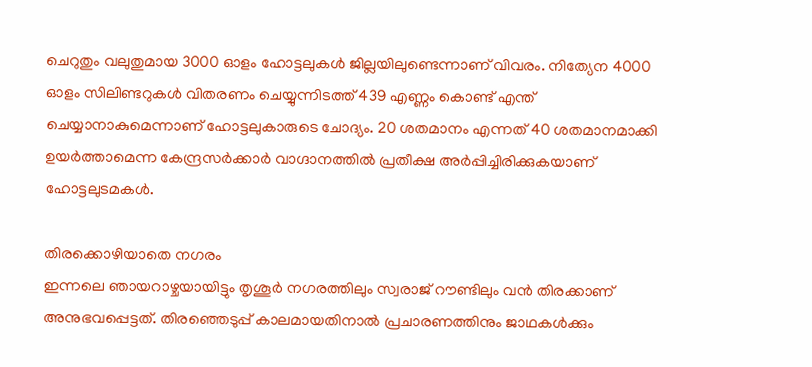ചെറുതും വലുതുമായ 3000 ഓളം ഹോട്ടലുകൾ ജില്ലയിലുണ്ടെന്നാണ് വിവരം. നിത്യേന 4000 ഓളം സിലിണ്ടറുകൾ വിതരണം ചെയ്യുന്നിടത്ത് 439 എണ്ണം കൊണ്ട് എന്ത് ചെയ്യാനാകുമെന്നാണ് ഹോട്ടലുകാരുടെ ചോദ്യം. 20 ശതമാനം എന്നത് 40 ശതമാനമാക്കി ഉയർത്താമെന്ന കേന്ദ്രസർക്കാർ വാഗ്ദാനത്തിൽ പ്രതീക്ഷ അർപ്പിച്ചിരിക്കുകയാണ് ഹോട്ടലുടമകൾ.

തിരക്കൊഴിയാതെ നഗരം
ഇന്നലെ ഞായറാഴ്ചയായിട്ടും തൃശൂർ നഗരത്തിലും സ്വരാജ് റൗണ്ടിലും വൻ തിരക്കാണ് അനുഭവപ്പെട്ടത്. തിരഞ്ഞെടുപ്പ് കാലമായതിനാൽ പ്രചാരണത്തിനും ജാഥകൾക്കും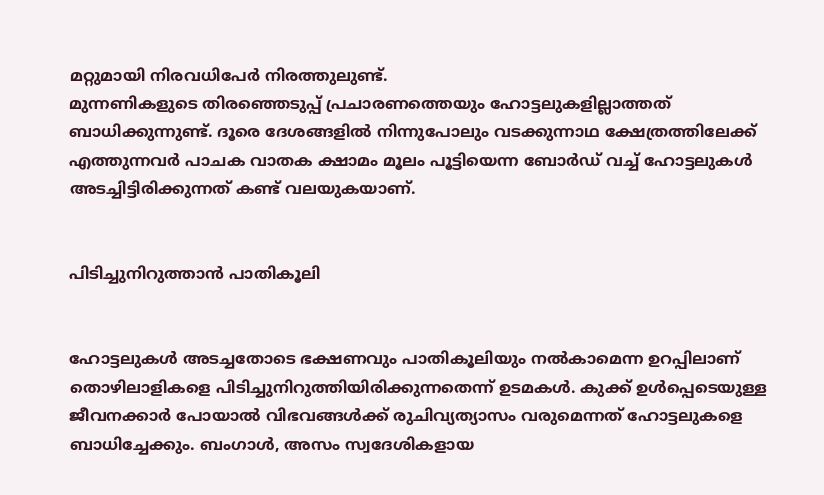മറ്റുമായി നിരവധിപേർ നിരത്തുലുണ്ട്.
മുന്നണികളുടെ തിരഞ്ഞെടുപ്പ് പ്രചാരണത്തെയും ഹോട്ടലുകളില്ലാത്തത് ബാധിക്കുന്നുണ്ട്. ദൂരെ ദേശങ്ങളിൽ നിന്നുപോലും വടക്കുന്നാഥ ക്ഷേത്രത്തിലേക്ക് എത്തുന്നവർ പാചക വാതക ക്ഷാമം മൂലം പൂട്ടിയെന്ന ബോർഡ് വച്ച് ഹോട്ടലുകൾ അടച്ചിട്ടിരിക്കുന്നത് കണ്ട് വലയുകയാണ്.


പിടിച്ചുനിറുത്താൻ പാതികൂലി


ഹോട്ടലുകൾ അടച്ചതോടെ ഭക്ഷണവും പാതികൂലിയും നൽകാമെന്ന ഉറപ്പിലാണ് തൊഴിലാളികളെ പിടിച്ചുനിറുത്തിയിരിക്കുന്നതെന്ന് ഉടമകൾ. കുക്ക് ഉൾപ്പെടെയുള്ള ജീവനക്കാർ പോയാൽ വിഭവങ്ങൾക്ക് രുചിവ്യത്യാസം വരുമെന്നത് ഹോട്ടലുകളെ ബാധിച്ചേക്കും. ബംഗാൾ, അസം സ്വദേശികളായ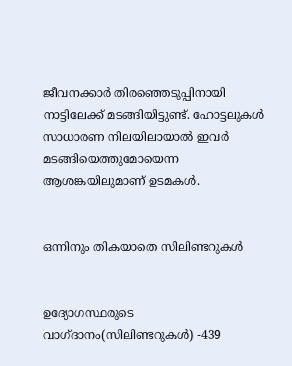ജീവനക്കാർ തിരഞ്ഞെടുപ്പിനായി നാട്ടിലേക്ക് മടങ്ങിയിട്ടുണ്ട്. ഹോട്ടലുകൾ സാധാരണ നിലയിലായാൽ ഇവർ മടങ്ങിയെത്തുമോയെന്ന ആശങ്കയിലുമാണ് ഉടമകൾ.


ഒന്നിനും തികയാതെ സിലിണ്ടറുകൾ


ഉദ്യോഗസ്ഥരുടെ വാഗ്ദാനം(സിലിണ്ടറുകൾ) -439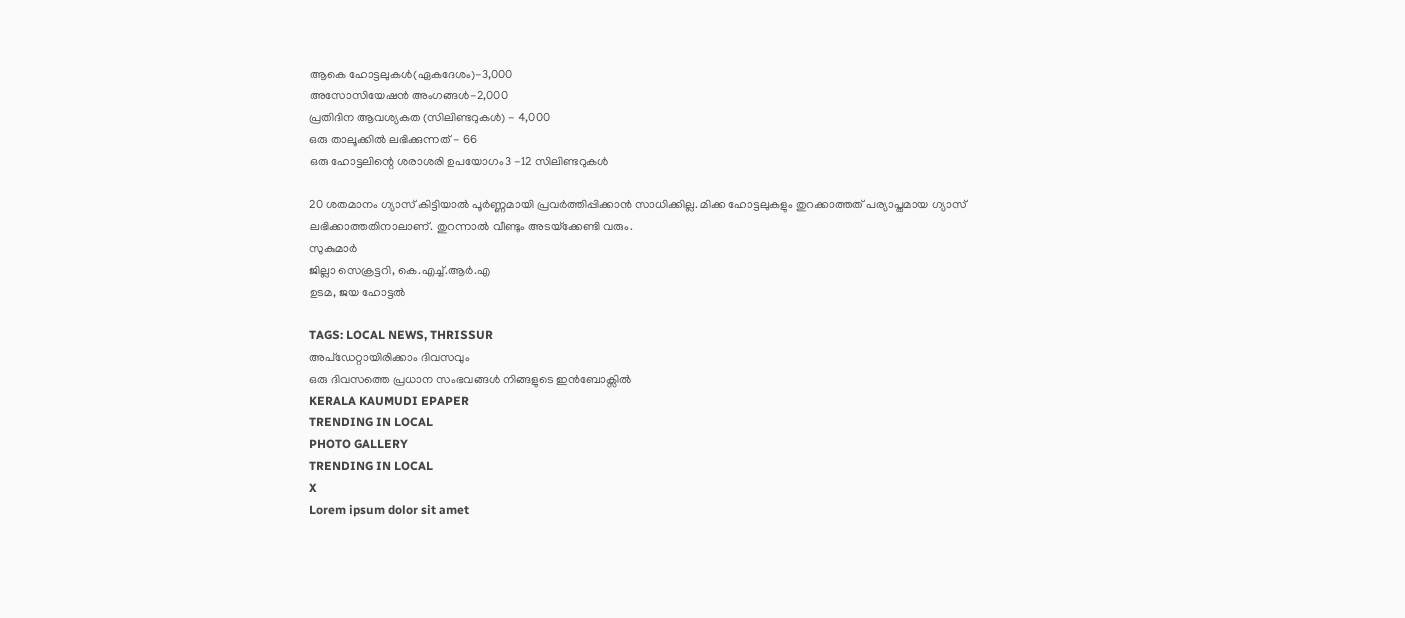ആകെ ഹോട്ടലുകൾ(ഏകദേശം)-3,000
അസോസിയേഷൻ അംഗങ്ങൾ-2,000
പ്രതിദിന ആവശ്യകത (സിലിണ്ടറുകൾ) - 4,000
ഒരു താലൂക്കിൽ ലഭിക്കുന്നത് - 66
ഒരു ഹോട്ടലിന്റെ ശരാശരി ഉപയോഗം3 -12 സിലിണ്ടറുകൾ

20 ശതമാനം ഗ്യാസ് കിട്ടിയാൽ പൂർണ്ണമായി പ്രവർത്തിപ്പിക്കാൻ സാധിക്കില്ല. മിക്ക ഹോട്ടലുകളും തുറക്കാത്തത് പര്യാപ്തമായ ഗ്യാസ് ലഭിക്കാത്തതിനാലാണ്. തുറന്നാൽ വീണ്ടും അടയ്‌ക്കേണ്ടി വരും.
സുകുമാർ
ജില്ലാ സെക്രട്ടറി, കെ.എച്ച്.ആർ.എ
ഉടമ, ജയ ഹോട്ടൽ

TAGS: LOCAL NEWS, THRISSUR
അപ്ഡേറ്റായിരിക്കാം ദിവസവും
ഒരു ദിവസത്തെ പ്രധാന സംഭവങ്ങൾ നിങ്ങളുടെ ഇൻബോക്സിൽ
KERALA KAUMUDI EPAPER
TRENDING IN LOCAL
PHOTO GALLERY
TRENDING IN LOCAL
X
Lorem ipsum dolor sit amet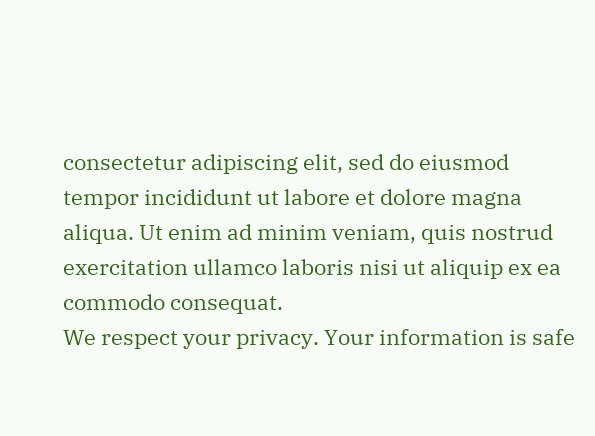consectetur adipiscing elit, sed do eiusmod tempor incididunt ut labore et dolore magna aliqua. Ut enim ad minim veniam, quis nostrud exercitation ullamco laboris nisi ut aliquip ex ea commodo consequat.
We respect your privacy. Your information is safe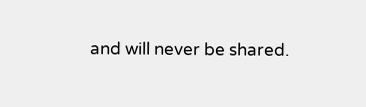and will never be shared.